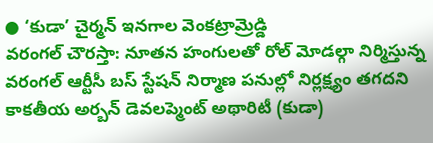● ‘కుడా’ చైర్మన్ ఇనగాల వెంకట్రామ్రెడ్డి
వరంగల్ చౌరస్తా: నూతన హంగులతో రోల్ మోడల్గా నిర్మిస్తున్న వరంగల్ ఆర్టీసీ బస్ స్టేషన్ నిర్మాణ పనుల్లో నిర్లక్ష్యం తగదని కాకతీయ అర్బన్ డెవలప్మెంట్ అథారిటీ (కుడా)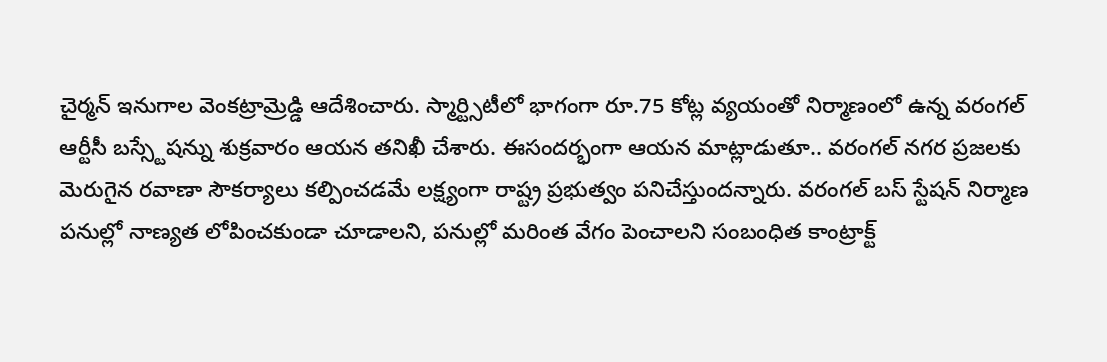చైర్మన్ ఇనుగాల వెంకట్రామ్రెడ్డి ఆదేశించారు. స్మార్ట్సిటీలో భాగంగా రూ.75 కోట్ల వ్యయంతో నిర్మాణంలో ఉన్న వరంగల్ ఆర్టీసీ బస్స్టేషన్ను శుక్రవారం ఆయన తనిఖీ చేశారు. ఈసందర్భంగా ఆయన మాట్లాడుతూ.. వరంగల్ నగర ప్రజలకు మెరుగైన రవాణా సౌకర్యాలు కల్పించడమే లక్ష్యంగా రాష్ట్ర ప్రభుత్వం పనిచేస్తుందన్నారు. వరంగల్ బస్ స్టేషన్ నిర్మాణ పనుల్లో నాణ్యత లోపించకుండా చూడాలని, పనుల్లో మరింత వేగం పెంచాలని సంబంధిత కాంట్రాక్ట్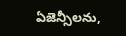ఏజెన్సీలను,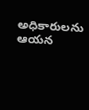అధికారులను ఆయన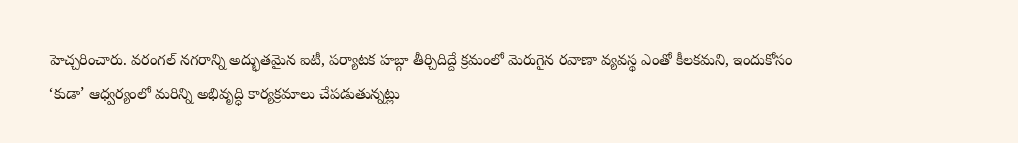హెచ్చరించారు. వరంగల్ నగరాన్ని అద్భుతమైన ఐటీ, పర్యాటక హబ్గా తీర్చిదిద్దే క్రమంలో మెరుగైన రవాణా వ్యవస్థ ఎంతో కీలకమని, ఇందుకోసం ‘కుడా’ ఆధ్వర్యంలో మరిన్ని అభివృద్ధి కార్యక్రమాలు చేపడుతున్నట్లు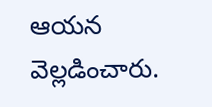ఆయన వెల్లడించారు.